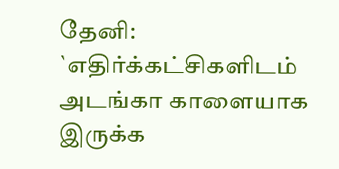தேனி: `எதிர்க்கட்சிகளிடம் அடங்கா காளையாக இருக்க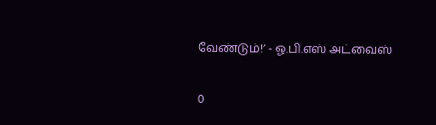வேண்டும்!’ - ஓ.பி.எஸ் அட்வைஸ்

0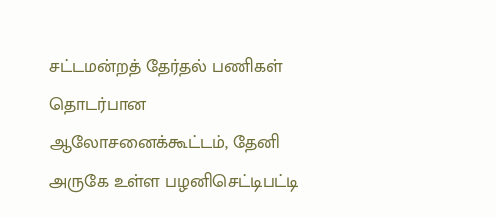சட்டமன்றத் தேர்தல் பணிகள் தொடர்பான ஆலோசனைக்கூட்டம், தேனி அருகே உள்ள பழனிசெட்டிபட்டி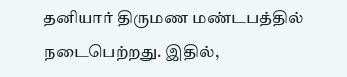தனியார் திருமண மண்டபத்தில் நடைபெற்றது. இதில்,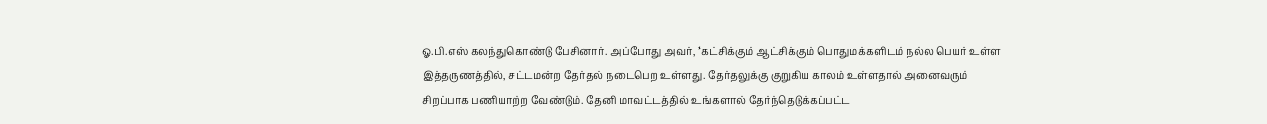ஓ.பி.எஸ் கலந்துகொண்டு பேசினார். அப்போது அவர், ’‘கட்சிக்கும் ஆட்சிக்கும் பொதுமக்களிடம் நல்ல பெயர் உள்ள இத்தருணத்தில், சட்டமன்ற தேர்தல் நடைபெற‌ உள்ளது. தேர்தலுக்கு குறுகிய காலம் உள்ளதால் அனைவரும் சிறப்பாக பணியாற்ற வேண்டும். தேனி மாவட்டத்தில் உங்களால் தேர்ந்தெடுக்கப்பட்ட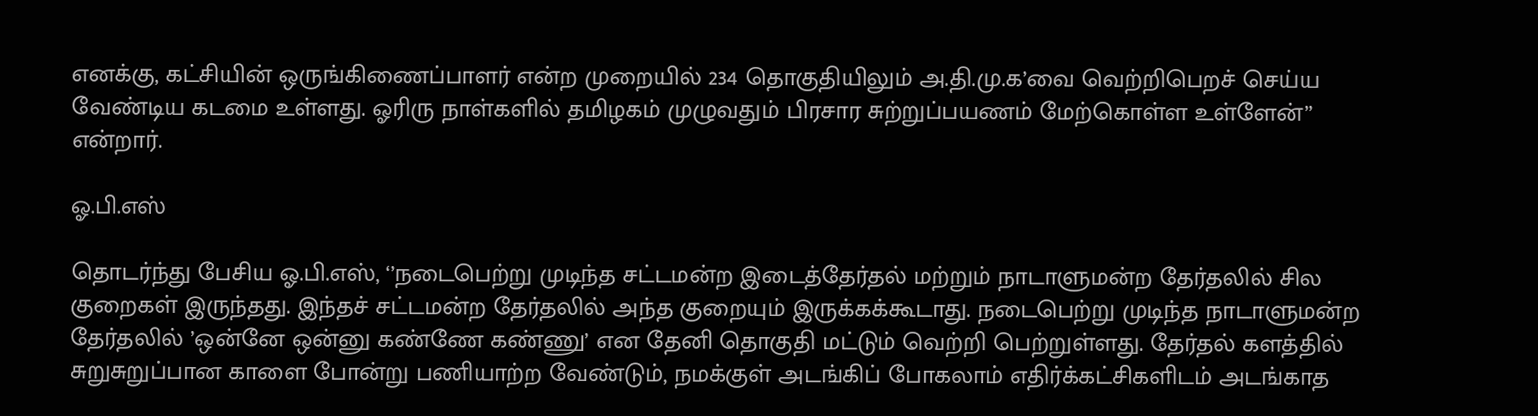எனக்கு, கட்சியின் ஒருங்கிணைப்பாளர் என்ற முறையில் 234 தொகுதியிலும் அ.தி.மு.க’வை வெற்றிபெறச் செய்ய வேண்டிய கடமை உள்ளது. ஓரிரு நாள்களில் தமிழகம் முழுவதும் பிரசார சுற்றுப்பயணம் மேற்கொள்ள உள்ளேன்’’ என்றார்.

ஓ.பி.எஸ்

தொடர்ந்து பேசிய ஓ.பி.எஸ், ‘’நடைபெற்று முடிந்த சட்டமன்ற இடைத்தேர்தல் மற்றும் நாடாளுமன்ற தேர்தலில் சில குறைகள் இருந்தது. இந்தச் சட்டமன்ற தேர்தலில் அந்த குறையும் இருக்கக்கூடாது. நடைபெற்று முடிந்த நாடாளுமன்ற தேர்தலில் ’ஒன்னே ஒன்னு கண்ணே கண்ணு’ என தேனி தொகுதி மட்டும் வெற்றி பெற்றுள்ளது. தேர்தல் களத்தில் சுறுசுறுப்பான காளை போன்று பணியாற்ற வேண்டும், நமக்குள் அடங்கிப் போகலாம் எதிர்க்கட்சிகளிடம் அடங்காத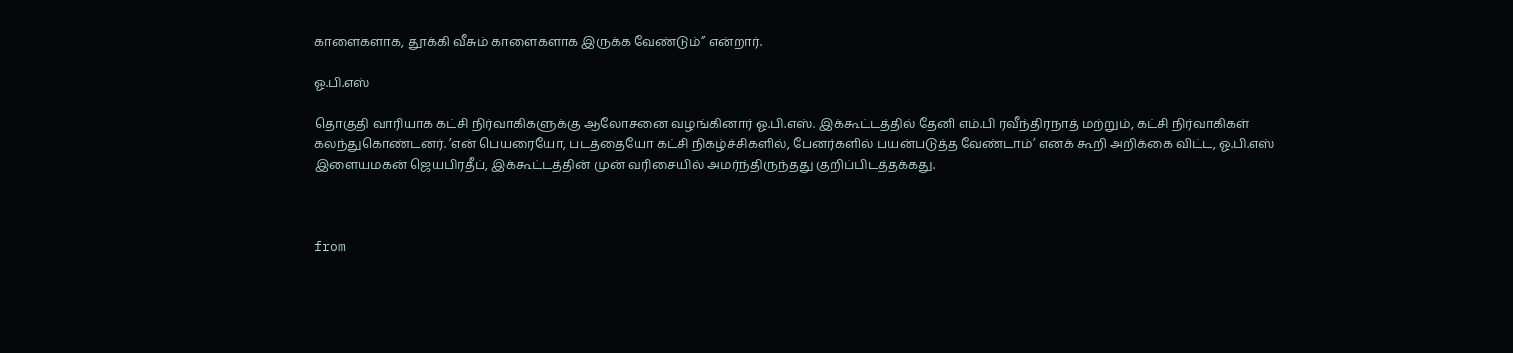காளைகளாக, தூக்கி வீசும் காளைகளாக இருக்க வேண்டும்” என்றார்.

ஓ.பி.எஸ்

தொகுதி வாரியாக கட்சி நிர்வாகிகளுக்கு ஆலோசனை வழங்கினார் ஓ.பி.எஸ். இக்கூட்டத்தில் தேனி எம்.பி ரவீந்திரநாத் மற்றும், கட்சி நிர்வாகிகள் கலந்துகொண்டனர். ’என் பெயரையோ, படத்தையோ கட்சி நிகழ்ச்சிகளில், பேனர்களில் பயன்படுத்த வேண்டாம்’ எனக் கூறி அறிக்கை விட்ட, ஓ.பி.எஸ் இளையமகன் ஜெயபிரதீப், இக்கூட்டத்தின் முன் வரிசையில் அமர்ந்திருந்தது குறிப்பிடத்தக்கது.



from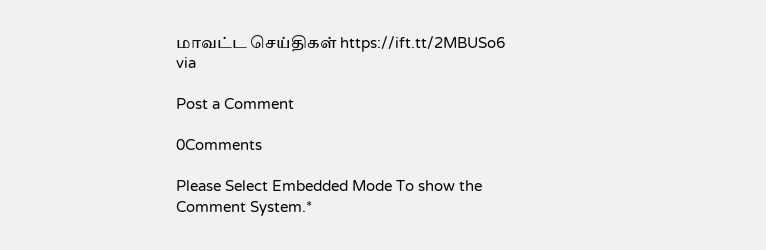மாவட்ட செய்திகள் https://ift.tt/2MBUSo6
via

Post a Comment

0Comments

Please Select Embedded Mode To show the Comment System.*